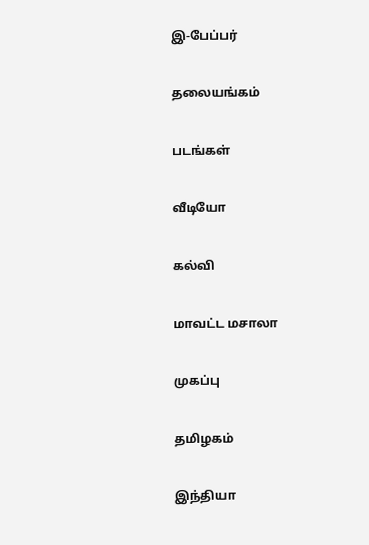இ-பேப்பர்

தலையங்கம்

படங்கள்

வீடியோ

கல்வி

மாவட்ட மசாலா

முகப்பு

தமிழகம்

இந்தியா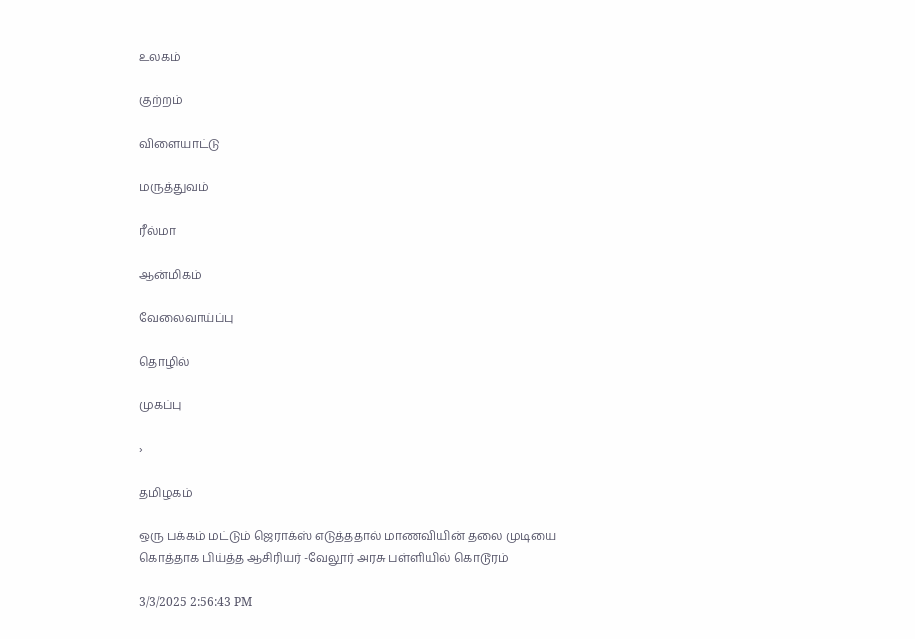உலகம்

குற்றம்

விளையாட்டு

மருத்துவம்

ரீல்மா

ஆன்மிகம்

வேலைவாய்ப்பு

தொழில்

முகப்பு

›

தமிழகம்

ஒரு பக்கம் மட்டும் ஜெராக்ஸ் எடுத்ததால் மாணவியின் தலை முடியை கொத்தாக பிய்த்த ஆசிரியர் -வேலூர் அரசு பள்ளியில் கொடூரம்

3/3/2025 2:56:43 PM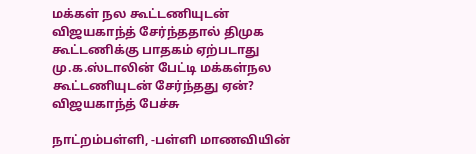மக்கள் நல கூட்டணியுடன் விஜயகாந்த் சேர்ந்ததால் திமுக கூட்டணிக்கு பாதகம் ஏற்படாது மு.க.ஸ்டாலின் பேட்டி மக்கள்நல கூட்டணியுடன் சேர்ந்தது ஏன்? விஜயகாந்த் பேச்சு

நாட்றம்பள்ளி, -பள்ளி மாணவியின்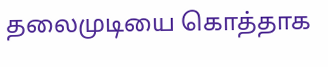தலைமுடியை கொத்தாக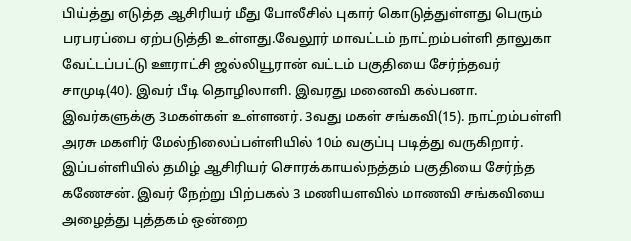பிய்த்து எடுத்த ஆசிரியர் மீது போலீசில் புகார் கொடுத்துள்ளது பெரும் பரபரப்பை ஏற்படுத்தி உள்ளது.வேலூர் மாவட்டம் நாட்றம்பள்ளி தாலுகா வேட்டப்பட்டு ஊராட்சி ஜல்லியூரான் வட்டம் பகுதியை சேர்ந்தவர் சாமுடி(40). இவர் பீடி தொழிலாளி. இவரது மனைவி கல்பனா. இவர்களுக்கு 3மகள்கள் உள்ளனர். 3வது மகள் சங்கவி(15). நாட்றம்பள்ளி அரசு மகளிர் மேல்நிலைப்பள்ளியில் 10ம் வகுப்பு படித்து வருகிறார்.
இப்பள்ளியில் தமிழ் ஆசிரியர் சொரக்காயல்நத்தம் பகுதியை சேர்ந்த கணேசன். இவர் நேற்று பிற்பகல் 3 மணியளவில் மாணவி சங்கவியை அழைத்து புத்தகம் ஒன்றை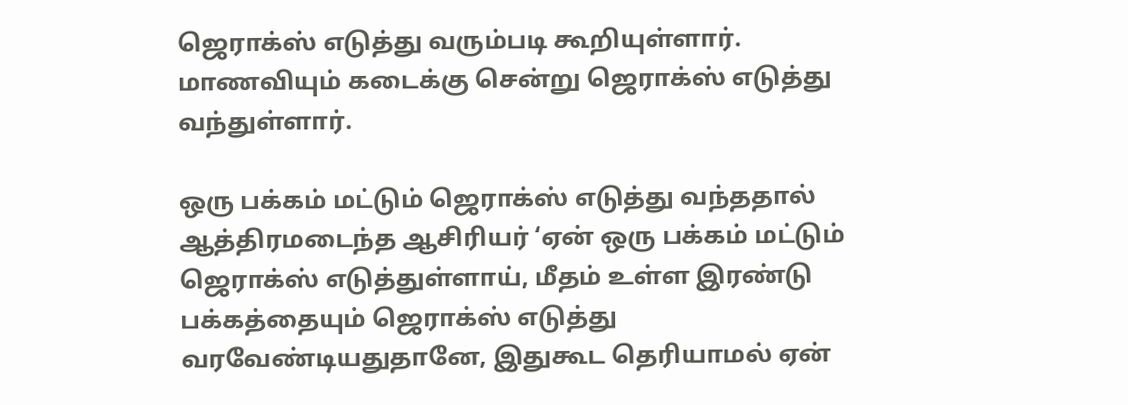ஜெராக்ஸ் எடுத்து வரும்படி கூறியுள்ளார். மாணவியும் கடைக்கு சென்று ஜெராக்ஸ் எடுத்து வந்துள்ளார்.

ஒரு பக்கம் மட்டும் ஜெராக்ஸ் எடுத்து வந்ததால் ஆத்திரமடைந்த ஆசிரியர் ‘ஏன் ஒரு பக்கம் மட்டும் ஜெராக்ஸ் எடுத்துள்ளாய், மீதம் உள்ள இரண்டு பக்கத்தையும் ஜெராக்ஸ் எடுத்து வரவேண்டியதுதானே, இதுகூட தெரியாமல் ஏன்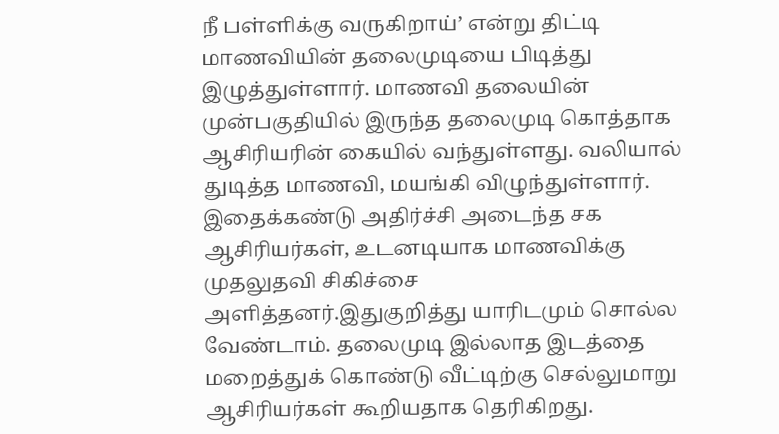நீ பள்ளிக்கு வருகிறாய்’ என்று திட்டி மாணவியின் தலைமுடியை பிடித்து இழுத்துள்ளார். மாணவி தலையின் முன்பகுதியில் இருந்த தலைமுடி கொத்தாக ஆசிரியரின் கையில் வந்துள்ளது. வலியால் துடித்த மாணவி, மயங்கி விழுந்துள்ளார். இதைக்கண்டு அதிர்ச்சி அடைந்த சக ஆசிரியர்கள், உடனடியாக மாணவிக்கு முதலுதவி சிகிச்சை அளித்தனர்.இதுகுறித்து யாரிடமும் சொல்ல வேண்டாம். தலைமுடி இல்லாத இடத்தை மறைத்துக் கொண்டு வீட்டிற்கு செல்லுமாறு ஆசிரியர்கள் கூறியதாக தெரிகிறது.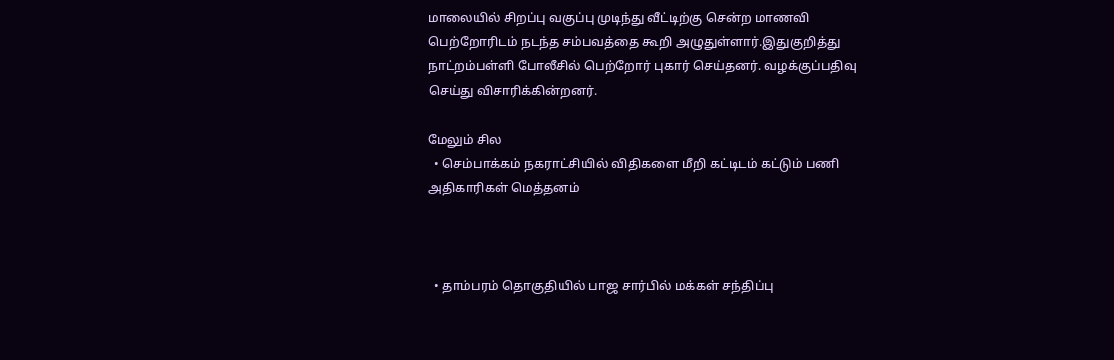மாலையில் சிறப்பு வகுப்பு முடிந்து வீட்டிற்கு சென்ற மாணவி பெற்றோரிடம் நடந்த சம்பவத்தை கூறி அழுதுள்ளார்.இதுகுறித்து நாட்றம்பள்ளி போலீசில் பெற்றோர் புகார் செய்தனர். வழக்குப்பதிவு செய்து விசாரிக்கின்றனர்.

மேலும் சில
  • செம்பாக்கம் நகராட்சியில் விதிகளை மீறி கட்டிடம் கட்டும் பணி அதிகாரிகள் மெத்தனம்



  • தாம்பரம் தொகுதியில் பாஜ சார்பில் மக்கள் சந்திப்பு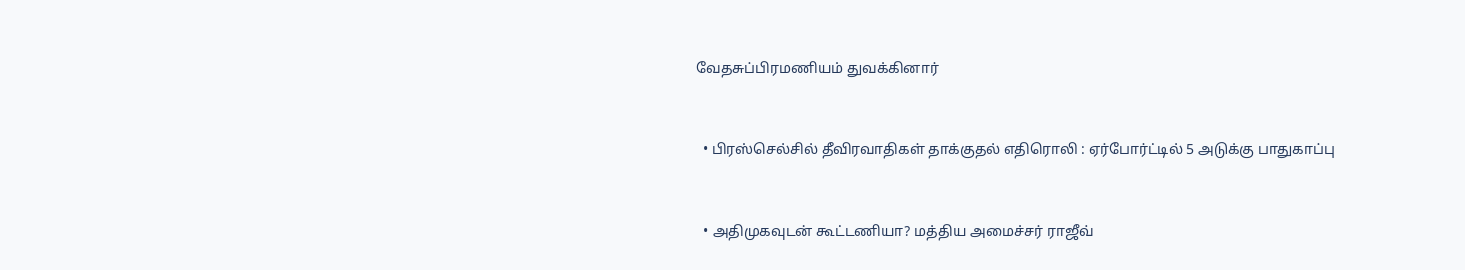வேதசுப்பிரமணியம் துவக்கினார்



  • பிரஸ்செல்சில் தீவிரவாதிகள் தாக்குதல் எதிரொலி : ஏர்போர்ட்டில் 5 அடுக்கு பாதுகாப்பு



  • அதிமுகவுடன் கூட்டணியா? மத்திய அமைச்சர் ராஜீவ்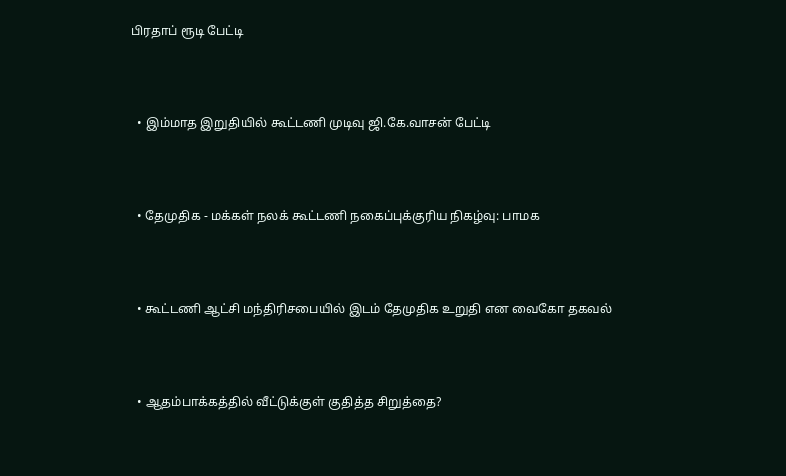பிரதாப் ரூடி பேட்டி



  • இம்மாத இறுதியில் கூட்டணி முடிவு ஜி.கே.வாசன் பேட்டி



  • தேமுதிக - மக்கள் நலக் கூட்டணி நகைப்புக்குரிய நிகழ்வு: பாமக



  • கூட்டணி ஆட்சி மந்திரிசபையில் இடம் தேமுதிக உறுதி என வைகோ தகவல்



  • ஆதம்பாக்கத்தில் வீட்டுக்குள் குதித்த சிறுத்தை?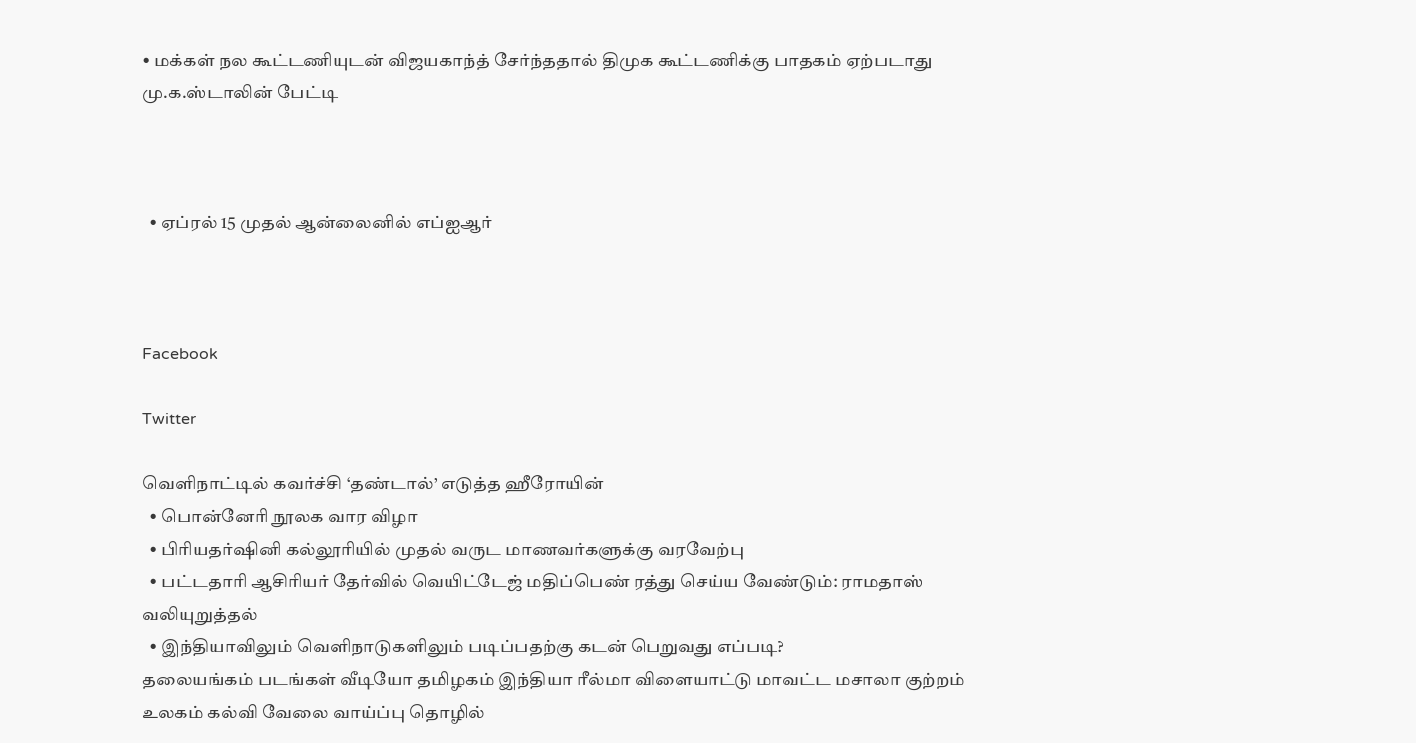• மக்கள் நல கூட்டணியுடன் விஜயகாந்த் சேர்ந்ததால் திமுக கூட்டணிக்கு பாதகம் ஏற்படாது மு.க.ஸ்டாலின் பேட்டி



  • ஏப்ரல் 15 முதல் ஆன்லைனில் எப்ஐஆர்



Facebook

Twitter

வெளிநாட்டில் கவர்ச்சி ‘தண்டால்’ எடுத்த ஹீரோயின்
  • பொன்னேரி நூலக வார விழா
  • பிரியதர்ஷினி கல்லூரியில் முதல் வருட மாணவர்களுக்கு வரவேற்பு
  • பட்டதாரி ஆசிரியர் தேர்வில் வெயிட்டேஜ் மதிப்பெண் ரத்து செய்ய வேண்டும்: ராமதாஸ் வலியுறுத்தல்
  • இந்தியாவிலும் வெளிநாடுகளிலும் படிப்பதற்கு கடன் பெறுவது எப்படி?
தலையங்கம் படங்கள் வீடியோ தமிழகம் இந்தியா ரீல்மா விளையாட்டு மாவட்ட மசாலா குற்றம் உலகம் கல்வி வேலை வாய்ப்பு தொழில்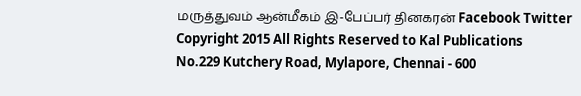மருத்துவம் ஆன்மீகம் இ-பேப்பர் தினகரன் Facebook Twitter
Copyright 2015 All Rights Reserved to Kal Publications
No.229 Kutchery Road, Mylapore, Chennai - 600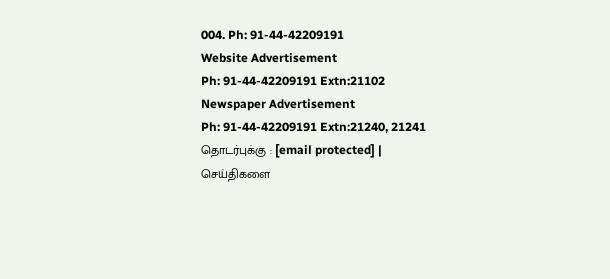004. Ph: 91-44-42209191
Website Advertisement
Ph: 91-44-42209191 Extn:21102
Newspaper Advertisement
Ph: 91-44-42209191 Extn:21240, 21241
தொடர்புக்கு : [email protected] | செய்திகளை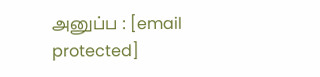அனுப்ப : [email protected]